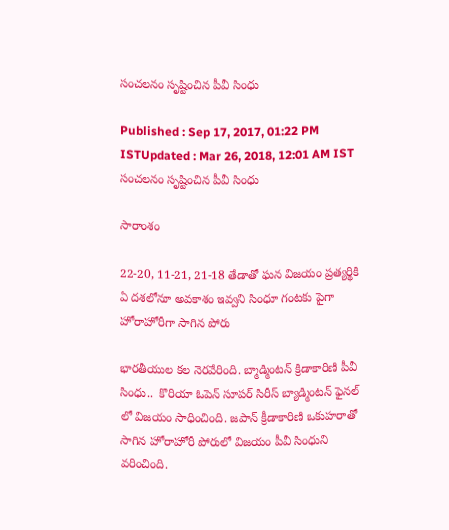సంచలనం సృష్టించిన పీవీ సింధు

Published : Sep 17, 2017, 01:22 PM ISTUpdated : Mar 26, 2018, 12:01 AM IST
సంచలనం సృష్టించిన పీవీ సింధు

సారాంశం

22-20, 11-21, 21-18 తేడాతో ఘన విజయం ప్రత్యర్థికి ఏ దశలోనూ అవకాశం ఇవ్వని సింధూ గంటకు పైగా హోరాహోరీగా సాగిన పోరు

భారతీయుల కల నెరవేరింది. బ్మాడ్మింటన్ క్రిడాకారిణి పీవీ సింధు..  కొరియా ఓపెన్ సూపర్ సిరీస్ బ్యాడ్మింటన్ ఫైనల్ లో విజయం సాధించింది. జపాన్ క్రీడాకారిణి ఒకుహరాతో సాగిన హోరాహోరీ పోరులో విజయం పీవీ సింధుని వరించింది.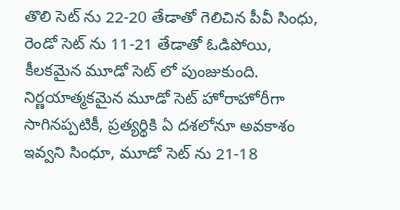తొలి సెట్ ను 22-20 తేడాతో గెలిచిన పీవీ సింధు, రెండో సెట్ ను 11-21 తేడాతో ఓడిపోయి, కీలకమైన మూడో సెట్ లో పుంజుకుంది. నిర్ణయాత్మకమైన మూడో సెట్ హోరాహోరీగా సాగినప్పటికీ, ప్రత్యర్థికి ఏ దశలోనూ అవకాశం ఇవ్వని సింధూ, మూడో సెట్ ను 21-18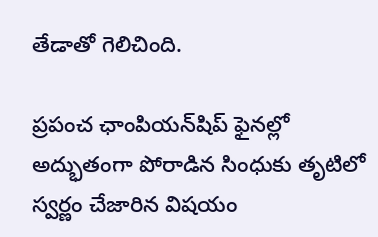తేడాతో గెలిచింది.

ప్రపంచ ఛాంపియన్‌షిప్‌ ఫైనల్లో అద్భుతంగా పోరాడిన సింధుకు తృటిలో స్వర్ణం చేజారిన విషయం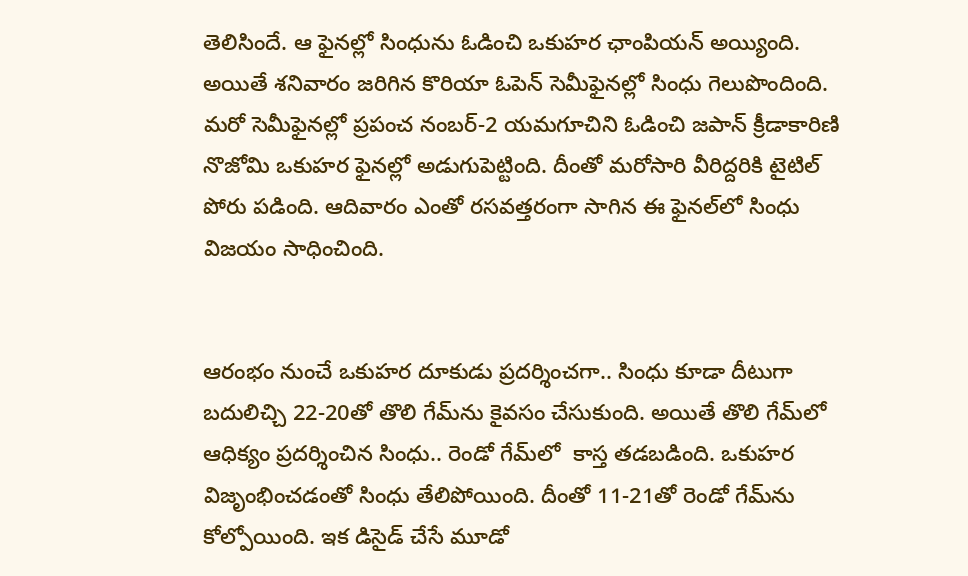తెలిసిందే. ఆ ఫైనల్లో సింధును ఓడించి ఒకుహర ఛాంపియన్‌ అయ్యింది. అయితే శనివారం జరిగిన కొరియా ఓపెన్‌ సెమీఫైనల్లో సింధు గెలుపొందింది. మరో సెమీఫైనల్లో ప్రపంచ నంబర్‌-2 యమగూచిని ఓడించి జపాన్‌ క్రీడాకారిణి నొజోమి ఒకుహర ఫైనల్లో అడుగుపెట్టింది. దీంతో మరోసారి వీరిద్దరికి టైటిల్‌ పోరు పడింది. ఆదివారం ఎంతో రసవత్తరంగా సాగిన ఈ ఫైనల్‌లో సింధు విజయం సాధించింది.


ఆరంభం నుంచే ఒకుహర దూకుడు ప్రదర్శించగా.. సింధు కూడా దీటుగా బదులిచ్చి 22-20తో తొలి గేమ్‌ను కైవసం చేసుకుంది. అయితే తొలి గేమ్‌లో ఆధిక్యం ప్రదర్శించిన సింధు.. రెండో గేమ్‌లో  కాస్త తడబడింది. ఒకుహర విజృంభించడంతో సింధు తేలిపోయింది. దీంతో 11-21తో రెండో గేమ్‌ను కోల్పోయింది. ఇక డిసైడ్‌ చేసే మూడో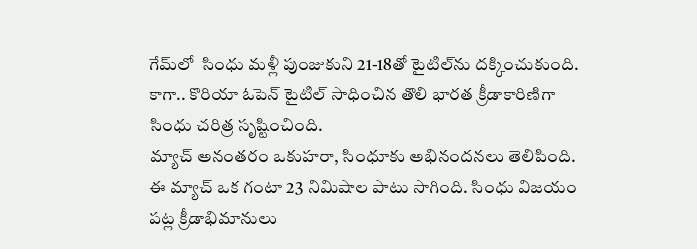గేమ్‌లో  సింధు మళ్లీ పుంజుకుని 21-18తో టైటిల్‌ను దక్కించుకుంది. కాగా.. కొరియా ఓపెన్‌ టైటిల్‌ సాధించిన తొలి భారత క్రీడాకారిణిగా సింధు చరిత్ర సృష్టించింది.
మ్యాచ్ అనంతరం ఒకుహరా, సింధూకు అభినందనలు తెలిపింది. ఈ మ్యాచ్ ఒక గంటా 23 నిమిషాల పాటు సాగింది. సింధు విజయం పట్ల క్రీడాభిమానులు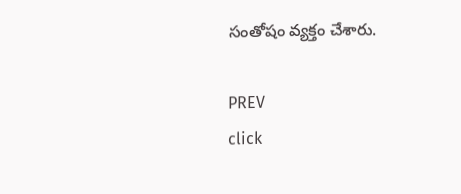సంతోషం వ్యక్తం చేశారు.

PREV
click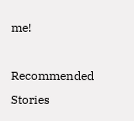me!

Recommended Stories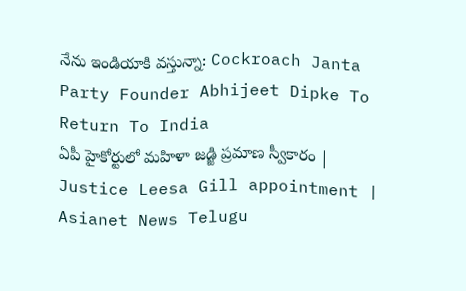నేను ఇండియాకి వస్తున్నా: Cockroach Janta Party Founder Abhijeet Dipke To Return To India
ఏపీ హైకోర్టులో మహిళా జడ్జి ప్రమాణ స్వీకారం | Justice Leesa Gill appointment | Asianet News Telugu